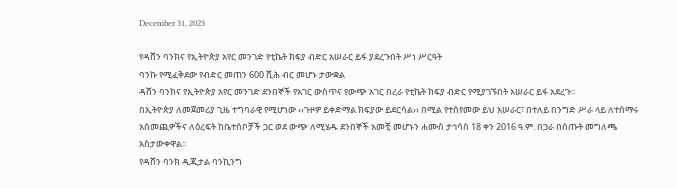December 31, 2023

የዳሸን ባንክና የኢትዮጵያ አየር መንገድ የቲኬት ክፍያ ብድር አሠራር ይፋ ያደረጉበት ሥነ ሥርዓት
ባንኩ የሚፈቅደው የብድር መጠን 600 ሺሕ ብር መሆኑ ታውቋል
ዳሸን ባንክና የኢትዮጵያ አየር መንገድ ደንበኞች የአገር ውስጥና የውጭ አገር በረራ የቲኬት ክፍያ ብድር የሚያገኙበት አሠራር ይፋ አደረጉ፡፡
በኢትዮጵያ ለመጀመሪያ ጊዜ ተግባራዊ የሚሆነው ‹‹ጉዞዎ ይቀድማል ክፍያው ይደርሳል›› በሚል የተሰየመው ይህ አሠራር፣ በተለይ በንግድ ሥራ ላይ ለተሰማሩ አስመጪዎችና ለዕረፍት ከቤተሰቦቻች ጋር ወደ ውጭ ለሚሄዱ ደንበኞች አመቺ መሆኑን ሐሙስ ታኅሳስ 18 ቀን 2016 ዓ.ም. በጋራ በሰጡት መግለጫ አስታውቀዋል፡፡
የዳሸን ባንክ ዲጂታል ባንኪንግ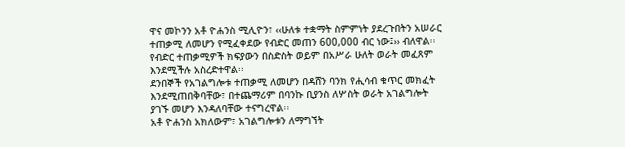ዋና መኮንን አቶ ዮሐንስ ሚሊዮን፣ ‹‹ሁለቱ ተቋማት ስምምነት ያደረጉበትን አሠራር ተጠቃሚ ለመሆን የሚፈቀደው የብድር መጠን 600,000 ብር ነው፤›› ብለዋል፡፡ የብድር ተጠቃሚዎች ክፍያውን በስድስት ወይም በአሥራ ሁለት ወራት መፈጸም እንደሚችሉ አስረድተዋል፡፡
ደንበኞች የአገልግሎቱ ተጠቃሚ ለመሆን በዳሸን ባንክ የሒሳብ ቁጥር መክፈት እንደሚጠበቅባቸው፣ በተጨማሪም በባንኩ ቢያንስ ለሦስት ወራት አገልግሎት ያገኙ መሆን እንዳለባቸው ተናግረዋል፡፡
አቶ ዮሐንስ አክለውም፣ አገልግሎቱን ለማግኘት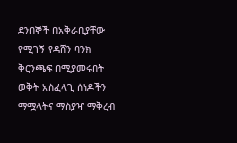ደንበኞች በአቅራቢያቸው የሚገኝ የዳሸን ባንክ ቅርንጫፍ በሚያመሩበት ወቅት አስፈላጊ ሰነዶችን ማሟላትና ማስያዣ ማቅረብ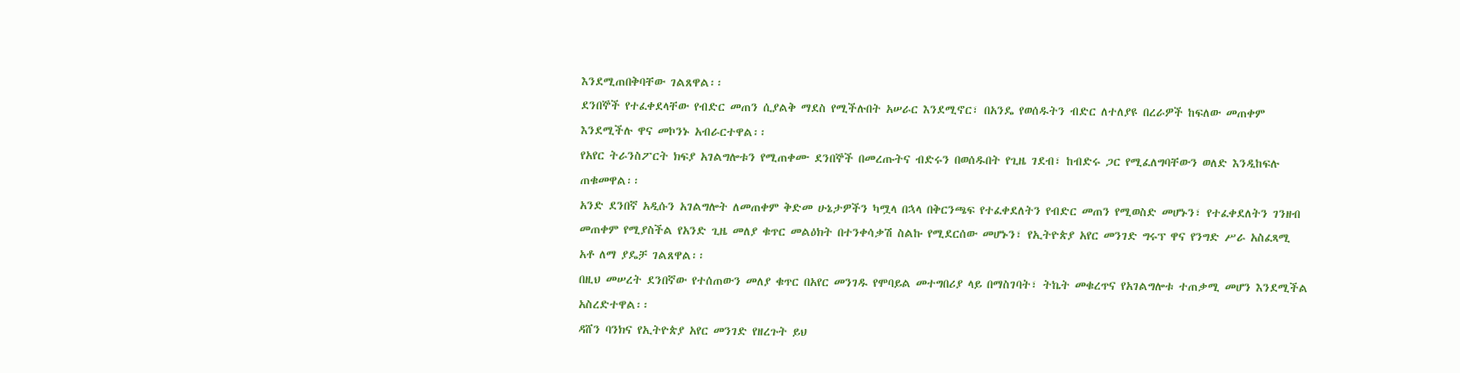እንደሚጠበቅባቸው ገልጸዋል፡፡
ደንበኞች የተፈቀደላቸው የብድር መጠን ሲያልቅ ማደስ የሚችሉበት አሠራር እንደሚኖር፣ በአንዴ የወሰዱትን ብድር ለተለያዩ በረራዎች ከፍለው መጠቀም እንደሚችሉ ዋና መኮንኑ አብራርተዋል፡፡
የአየር ትራንስፖርት ክፍያ አገልግሎቱን የሚጠቀሙ ደንበኞች በመረጡትና ብድሩን በወሰዱበት የጊዜ ገደብ፣ ከብድሩ ጋር የሚፈለግባቸውን ወለድ እንዲከፍሉ ጠቁመዋል፡፡
አንድ ደንበኛ አዲሱን አገልግሎት ለመጠቀም ቅድመ ሁኔታዎችን ካሟላ በኋላ በቅርንጫፍ የተፈቀደለትን የብድር መጠን የሚወስድ መሆኑን፣ የተፈቀደለትን ገንዘብ መጠቀም የሚያስችል የአንድ ጊዜ መለያ ቁጥር መልዕክት በተንቀሳቃሽ ስልኩ የሚደርሰው መሆኑን፣ የኢትዮጵያ አየር መንገድ ግሩፕ ዋና የንግድ ሥራ አስፈጻሚ አቶ ለማ ያዴቻ ገልጸዋል፡፡
በዚህ መሠረት ደንበኛው የተሰጠውን መለያ ቁጥር በአየር መንገዱ የሞባይል መተግበሪያ ላይ በማስገባት፣ ትኬት መቁረጥና የአገልግሎቱ ተጠቃሚ መሆን እንደሚችል አስረድተዋል፡፡
ዳሸን ባንክና የኢትዮጵያ አየር መንገድ የዘረጉት ይህ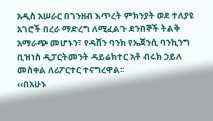አዲስ አሠራር በገንዘብ እጥረት ምክንያት ወደ ተለያዩ አገሮች በረራ ማድረግ ለሚፈልጉ ደንበኞች ትልቅ አማራጭ መሆኑን፣ የዳሸን ባንክ የኤጀንሲ ባንኪንግ ቢዝነስ ዲፓርትመንት ዳይሬክተር አቶ ብሩክ ኃይለ መስቀል ለሪፖርተር ተናግረዋል፡፡
‹‹በአሁኑ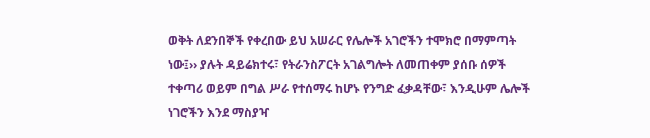ወቅት ለደንበኞች የቀረበው ይህ አሠራር የሌሎች አገሮችን ተሞክሮ በማምጣት ነው፤›› ያሉት ዳይሬክተሩ፣ የትራንስፖርት አገልግሎት ለመጠቀም ያሰቡ ሰዎች ተቀጣሪ ወይም በግል ሥራ የተሰማሩ ከሆኑ የንግድ ፈቃዳቸው፣ እንዲሁም ሌሎች ነገሮችን እንደ ማስያዣ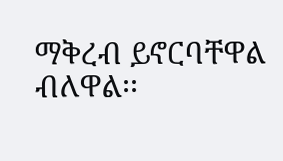ማቅረብ ይኖርባቸዋል ብለዋል፡፡